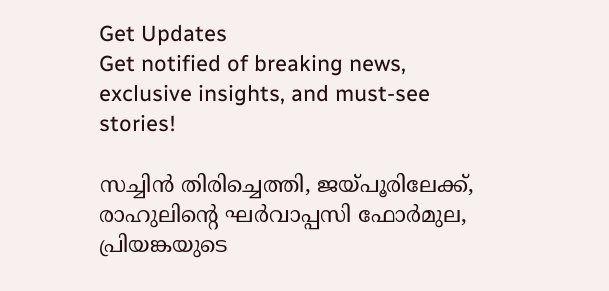Get Updates
Get notified of breaking news, exclusive insights, and must-see stories!

സച്ചിന്‍ തിരിച്ചെത്തി, ജയ്പൂരിലേക്ക്, രാഹുലിന്റെ ഘര്‍വാപ്പസി ഫോര്‍മുല, പ്രിയങ്കയുടെ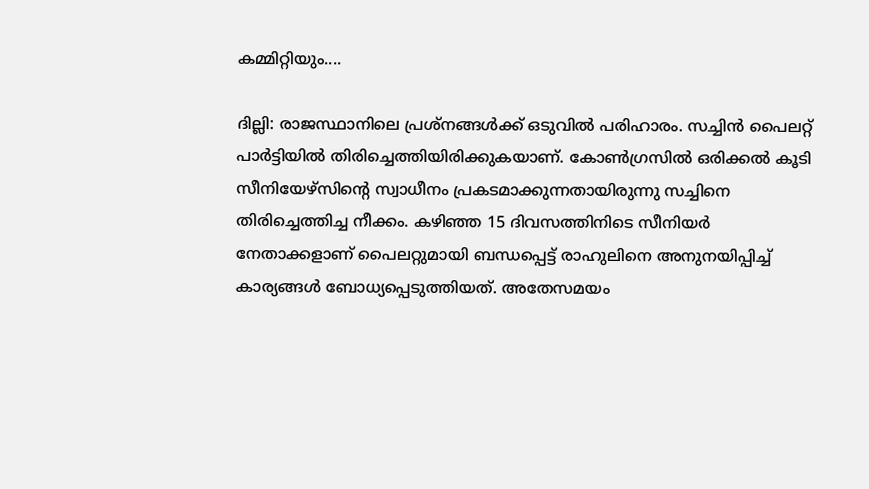കമ്മിറ്റിയും....

ദില്ലി: രാജസ്ഥാനിലെ പ്രശ്‌നങ്ങള്‍ക്ക് ഒടുവില്‍ പരിഹാരം. സച്ചിന്‍ പൈലറ്റ് പാര്‍ട്ടിയില്‍ തിരിച്ചെത്തിയിരിക്കുകയാണ്. കോണ്‍ഗ്രസില്‍ ഒരിക്കല്‍ കൂടി സീനിയേഴ്‌സിന്റെ സ്വാധീനം പ്രകടമാക്കുന്നതായിരുന്നു സച്ചിനെ തിരിച്ചെത്തിച്ച നീക്കം. കഴിഞ്ഞ 15 ദിവസത്തിനിടെ സീനിയര്‍ നേതാക്കളാണ് പൈലറ്റുമായി ബന്ധപ്പെട്ട് രാഹുലിനെ അനുനയിപ്പിച്ച് കാര്യങ്ങള്‍ ബോധ്യപ്പെടുത്തിയത്. അതേസമയം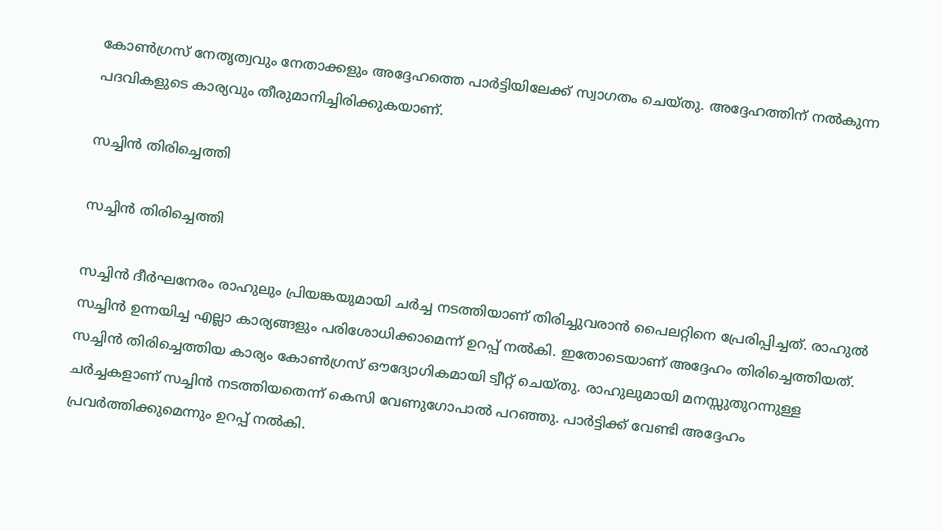കോണ്‍ഗ്രസ് നേതൃത്വവും നേതാക്കളും അദ്ദേഹത്തെ പാര്‍ട്ടിയിലേക്ക് സ്വാഗതം ചെയ്തു. അദ്ദേഹത്തിന് നല്‍കുന്ന പദവികളുടെ കാര്യവും തീരുമാനിച്ചിരിക്കുകയാണ്.

സച്ചിന്‍ തിരിച്ചെത്തി

സച്ചിന്‍ തിരിച്ചെത്തി

സച്ചിന്‍ ദീര്‍ഘനേരം രാഹുലും പ്രിയങ്കയുമായി ചര്‍ച്ച നടത്തിയാണ് തിരിച്ചുവരാന്‍ പൈലറ്റിനെ പ്രേരിപ്പിച്ചത്. രാഹുല്‍ സച്ചിന്‍ ഉന്നയിച്ച എല്ലാ കാര്യങ്ങളും പരിശോധിക്കാമെന്ന് ഉറപ്പ് നല്‍കി. ഇതോടെയാണ് അദ്ദേഹം തിരിച്ചെത്തിയത്. സച്ചിന്‍ തിരിച്ചെത്തിയ കാര്യം കോണ്‍ഗ്രസ് ഔദ്യോഗികമായി ട്വീറ്റ് ചെയ്തു. രാഹുലുമായി മനസ്സുതുറന്നുള്ള ചര്‍ച്ചകളാണ് സച്ചിന്‍ നടത്തിയതെന്ന് കെസി വേണുഗോപാല്‍ പറഞ്ഞു. പാര്‍ട്ടിക്ക് വേണ്ടി അദ്ദേഹം പ്രവര്‍ത്തിക്കുമെന്നും ഉറപ്പ് നല്‍കി.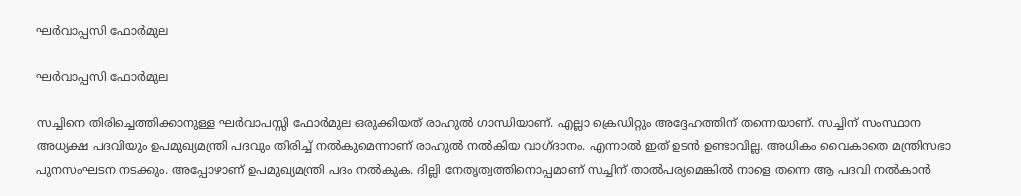ഘര്‍വാപ്പസി ഫോര്‍മുല

ഘര്‍വാപ്പസി ഫോര്‍മുല

സച്ചിനെ തിരിച്ചെത്തിക്കാനുള്ള ഘര്‍വാപസ്സി ഫോര്‍മുല ഒരുക്കിയത് രാഹുല്‍ ഗാന്ധിയാണ്. എല്ലാ ക്രെഡിറ്റും അദ്ദേഹത്തിന് തന്നെയാണ്. സച്ചിന് സംസ്ഥാന അധ്യക്ഷ പദവിയും ഉപമുഖ്യമന്ത്രി പദവും തിരിച്ച് നല്‍കുമെന്നാണ് രാഹുല്‍ നല്‍കിയ വാഗ്ദാനം. എന്നാല്‍ ഇത് ഉടന്‍ ഉണ്ടാവില്ല. അധികം വൈകാതെ മന്ത്രിസഭാ പുനസംഘടന നടക്കും. അപ്പോഴാണ് ഉപമുഖ്യമന്ത്രി പദം നല്‍കുക. ദില്ലി നേതൃത്വത്തിനൊപ്പമാണ് സച്ചിന് താല്‍പര്യമെങ്കില്‍ നാളെ തന്നെ ആ പദവി നല്‍കാന്‍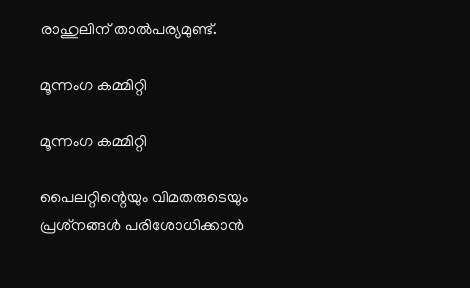രാഹുലിന് താല്‍പര്യമുണ്ട്.

മൂന്നംഗ കമ്മിറ്റി

മൂന്നംഗ കമ്മിറ്റി

പൈലറ്റിന്റെയും വിമതരുടെയും പ്രശ്‌നങ്ങള്‍ പരിശോധിക്കാന്‍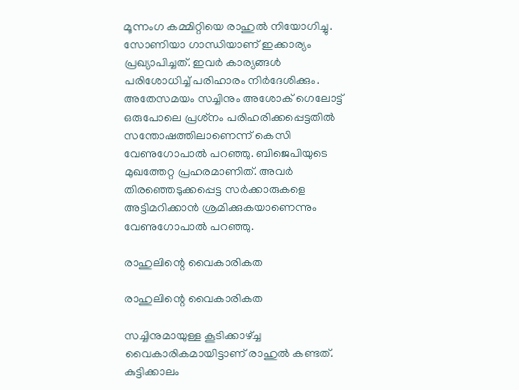മൂന്നംഗ കമ്മിറ്റിയെ രാഹുല്‍ നിയോഗിച്ചു. സോണിയാ ഗാന്ധിയാണ് ഇക്കാര്യം പ്രഖ്യാപിച്ചത്. ഇവര്‍ കാര്യങ്ങള്‍ പരിശോധിച്ച് പരിഹാരം നിര്‍ദേശിക്കും. അതേസമയം സച്ചിനും അശോക് ഗെലോട്ട് ഒരുപോലെ പ്രശ്‌നം പരിഹരിക്കപ്പെട്ടതില്‍ സന്തോഷത്തിലാണെന്ന് കെസി വേണുഗോപാല്‍ പറഞ്ഞു. ബിജെപിയുടെ മുഖത്തേറ്റ പ്രഹരമാണിത്. അവര്‍ തിരഞ്ഞെടുക്കപ്പെട്ട സര്‍ക്കാരുകളെ അട്ടിമറിക്കാന്‍ ശ്രമിക്കുകയാണെന്നും വേണുഗോപാല്‍ പറഞ്ഞു.

രാഹുലിന്റെ വൈകാരികത

രാഹുലിന്റെ വൈകാരികത

സച്ചിനുമായുള്ള കൂടിക്കാഴ്ച്ച വൈകാരികമായിട്ടാണ് രാഹുല്‍ കണ്ടത്. കുട്ടിക്കാലം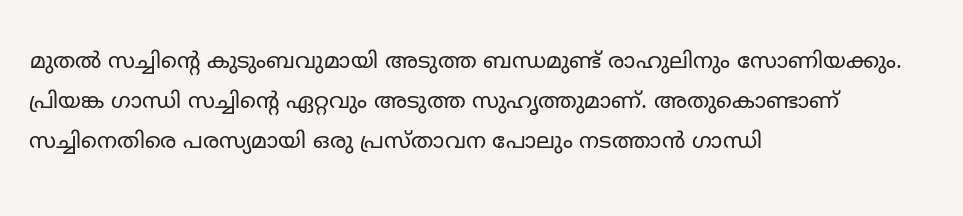മുതല്‍ സച്ചിന്റെ കുടുംബവുമായി അടുത്ത ബന്ധമുണ്ട് രാഹുലിനും സോണിയക്കും. പ്രിയങ്ക ഗാന്ധി സച്ചിന്റെ ഏറ്റവും അടുത്ത സുഹൃത്തുമാണ്. അതുകൊണ്ടാണ് സച്ചിനെതിരെ പരസ്യമായി ഒരു പ്രസ്താവന പോലും നടത്താന്‍ ഗാന്ധി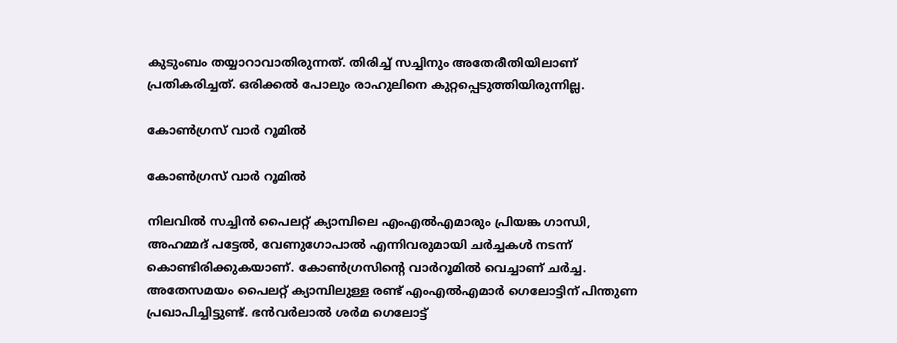കുടുംബം തയ്യാറാവാതിരുന്നത്. തിരിച്ച് സച്ചിനും അതേരീതിയിലാണ് പ്രതികരിച്ചത്. ഒരിക്കല്‍ പോലും രാഹുലിനെ കുറ്റപ്പെടുത്തിയിരുന്നില്ല.

കോണ്‍ഗ്രസ് വാര്‍ റൂമില്‍

കോണ്‍ഗ്രസ് വാര്‍ റൂമില്‍

നിലവില്‍ സച്ചിന്‍ പൈലറ്റ് ക്യാമ്പിലെ എംഎല്‍എമാരും പ്രിയങ്ക ഗാന്ധി, അഹമ്മദ് പട്ടേല്‍, വേണുഗോപാല്‍ എന്നിവരുമായി ചര്‍ച്ചകള്‍ നടന്ന് കൊണ്ടിരിക്കുകയാണ്. കോണ്‍ഗ്രസിന്റെ വാര്‍റൂമില്‍ വെച്ചാണ് ചര്‍ച്ച. അതേസമയം പൈലറ്റ് ക്യാമ്പിലുള്ള രണ്ട് എംഎല്‍എമാര്‍ ഗെലോട്ടിന് പിന്തുണ പ്രഖാപിച്ചിട്ടുണ്ട്. ഭന്‍വര്‍ലാല്‍ ശര്‍മ ഗെലോട്ട്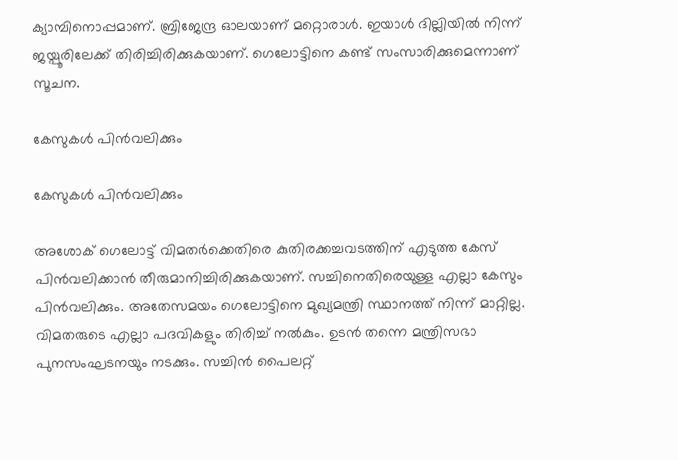ക്യാമ്പിനൊപ്പമാണ്. ബ്രിജേന്ദ്ര ഓലയാണ് മറ്റൊരാള്‍. ഇയാള്‍ ദില്ലിയില്‍ നിന്ന് ജയ്പൂരിലേക്ക് തിരിച്ചിരിക്കുകയാണ്. ഗെലോട്ടിനെ കണ്ട് സംസാരിക്കുമെന്നാണ് സൂചന.

കേസുകള്‍ പിന്‍വലിക്കും

കേസുകള്‍ പിന്‍വലിക്കും

അശോക് ഗെലോട്ട് വിമതര്‍ക്കെതിരെ കുതിരക്കച്ചവടത്തിന് എടുത്ത കേസ് പിന്‍വലിക്കാന്‍ തീരുമാനിച്ചിരിക്കുകയാണ്. സച്ചിനെതിരെയുള്ള എല്ലാ കേസും പിന്‍വലിക്കും. അതേസമയം ഗെലോട്ടിനെ മുഖ്യമന്ത്രി സ്ഥാനത്ത് നിന്ന് മാറ്റില്ല. വിമതരുടെ എല്ലാ പദവികളും തിരിച്ച് നല്‍കും. ഉടന്‍ തന്നെ മന്ത്രിസഭാ പുനസംഘടനയും നടക്കും. സച്ചിന്‍ പൈലറ്റ്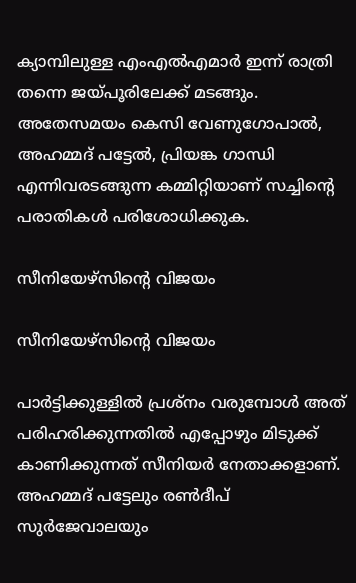ക്യാമ്പിലുള്ള എംഎല്‍എമാര്‍ ഇന്ന് രാത്രി തന്നെ ജയ്പൂരിലേക്ക് മടങ്ങും. അതേസമയം കെസി വേണുഗോപാല്‍, അഹമ്മദ് പട്ടേല്‍, പ്രിയങ്ക ഗാന്ധി എന്നിവരടങ്ങുന്ന കമ്മിറ്റിയാണ് സച്ചിന്റെ പരാതികള്‍ പരിശോധിക്കുക.

സീനിയേഴ്‌സിന്റെ വിജയം

സീനിയേഴ്‌സിന്റെ വിജയം

പാര്‍ട്ടിക്കുള്ളില്‍ പ്രശ്‌നം വരുമ്പോള്‍ അത് പരിഹരിക്കുന്നതില്‍ എപ്പോഴും മിടുക്ക് കാണിക്കുന്നത് സീനിയര്‍ നേതാക്കളാണ്. അഹമ്മദ് പട്ടേലും രണ്‍ദീപ് സുര്‍ജേവാലയും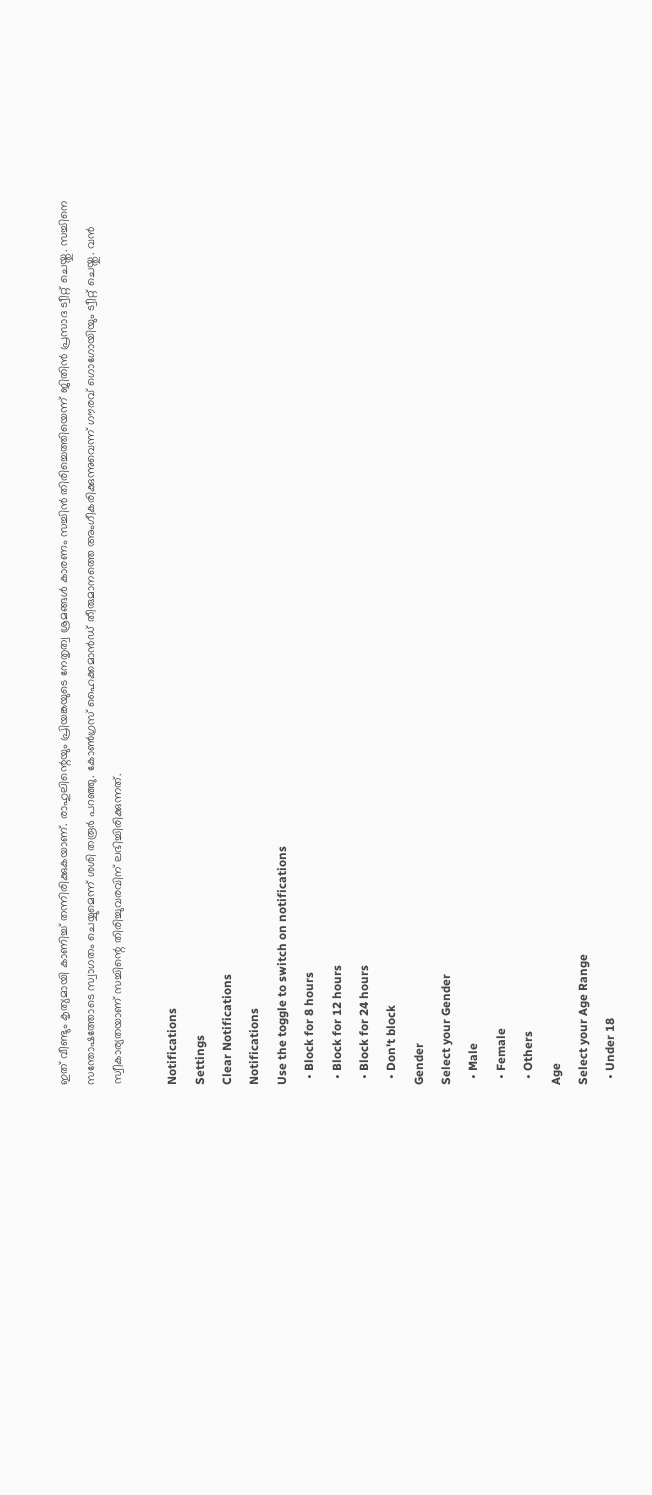ഇത് വീണ്ടും കൃത്യമായി കാണിച്ച് തന്നിരിക്കുകയാണ്. രാഹുലിന്റെയും പ്രിയങ്കയുടെ നേതൃത്വ ശ്രമങ്ങള്‍ കാരണം സച്ചിന്‍ തിരിച്ചെത്തിയെന്ന് ജിതിന്‍ പ്രസാദ ട്വീറ്റ് ചെയ്തു. സച്ചിനെ സന്തോഷത്തോടെ സ്വാഗതം ചെയ്യുമെന്ന് ശശി തരൂര്‍ പറഞ്ഞു. കോണ്‍ഗ്രസ് ഹൈക്കമാന്‍ഡ് തീരുമാനത്തെ അംഗീകരിക്കുന്നുവെന്ന് ഗൗരവ് ഗൊഗോയിയും ട്വീറ്റ് ചെയ്തു. വന്‍ സ്വീകാര്യതയാണ് സച്ചിന്റെ തിരിച്ചുവരവിന് ലഭിച്ചിരിക്കുന്നത്.

Notifications
Settings
Clear Notifications
Notifications
Use the toggle to switch on notifications
  • Block for 8 hours
  • Block for 12 hours
  • Block for 24 hours
  • Don't block
Gender
Select your Gender
  • Male
  • Female
  • Others
Age
Select your Age Range
  • Under 18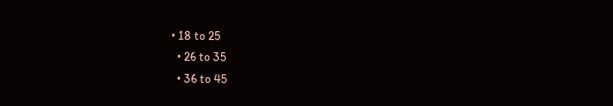• 18 to 25
  • 26 to 35
  • 36 to 45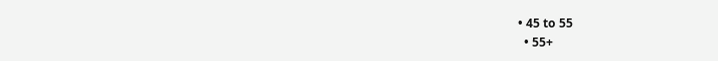• 45 to 55
  • 55+